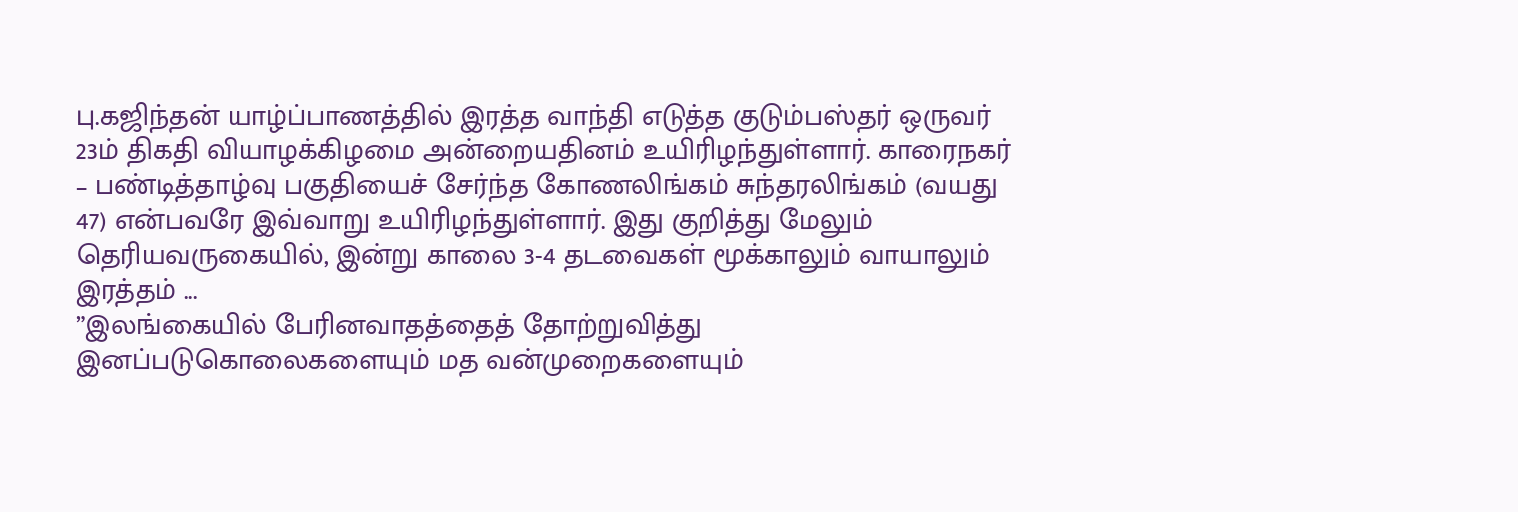பு.கஜிந்தன் யாழ்ப்பாணத்தில் இரத்த வாந்தி எடுத்த குடும்பஸ்தர் ஒருவர் 23ம் திகதி வியாழக்கிழமை அன்றையதினம் உயிரிழந்துள்ளார். காரைநகர் – பண்டித்தாழ்வு பகுதியைச் சேர்ந்த கோணலிங்கம் சுந்தரலிங்கம் (வயது 47) என்பவரே இவ்வாறு உயிரிழந்துள்ளார். இது குறித்து மேலும் தெரியவருகையில், இன்று காலை 3-4 தடவைகள் மூக்காலும் வாயாலும் இரத்தம் ...
”இலங்கையில் பேரினவாதத்தைத் தோற்றுவித்து இனப்படுகொலைகளையும் மத வன்முறைகளையும்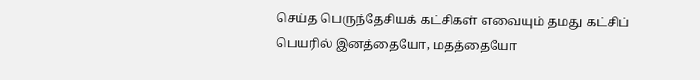செய்த பெருந்தேசியக் கட்சிகள் எவையும் தமது கட்சிப் பெயரில் இனத்தையோ, மதத்தையோ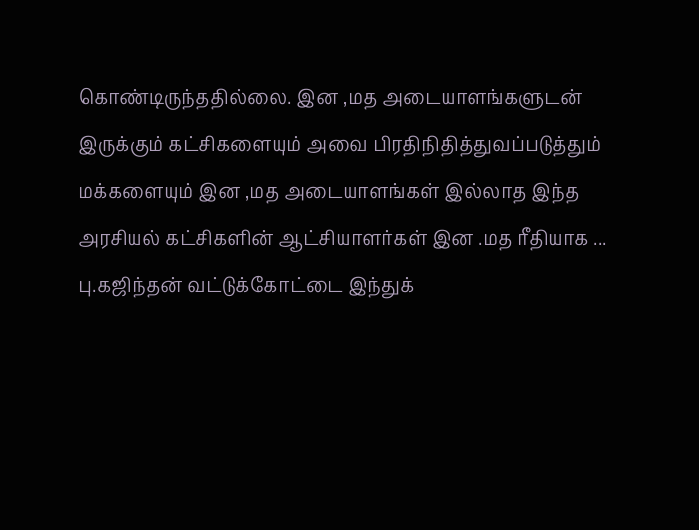கொண்டிருந்ததில்லை. இன ,மத அடையாளங்களுடன் இருக்கும் கட்சிகளையும் அவை பிரதிநிதித்துவப்படுத்தும் மக்களையும் இன ,மத அடையாளங்கள் இல்லாத இந்த அரசியல் கட்சிகளின் ஆட்சியாளர்கள் இன .மத ரீதியாக ...
பு.கஜிந்தன் வட்டுக்கோட்டை இந்துக்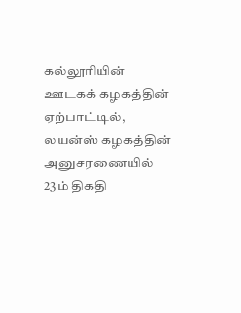கல்லூரியின் ஊடகக் கழகத்தின் ஏற்பாட்டில், லயன்ஸ் கழகத்தின் அனுசரணையில் 23ம் திகதி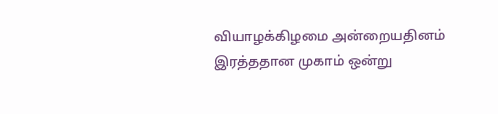வியாழக்கிழமை அன்றையதினம் இரத்ததான முகாம் ஒன்று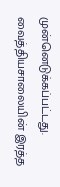முன்னெடுக்கப்பட்டது. வைத்தியசாலையின் இரத்த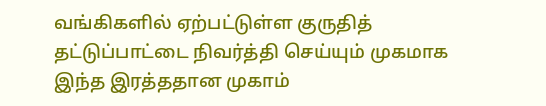வங்கிகளில் ஏற்பட்டுள்ள குருதித் தட்டுப்பாட்டை நிவர்த்தி செய்யும் முகமாக இந்த இரத்ததான முகாம்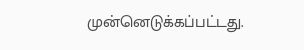முன்னெடுக்கப்பட்டது.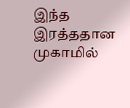இந்த இரத்ததான முகாமில்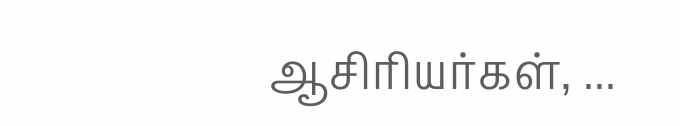ஆசிரியர்கள், ...